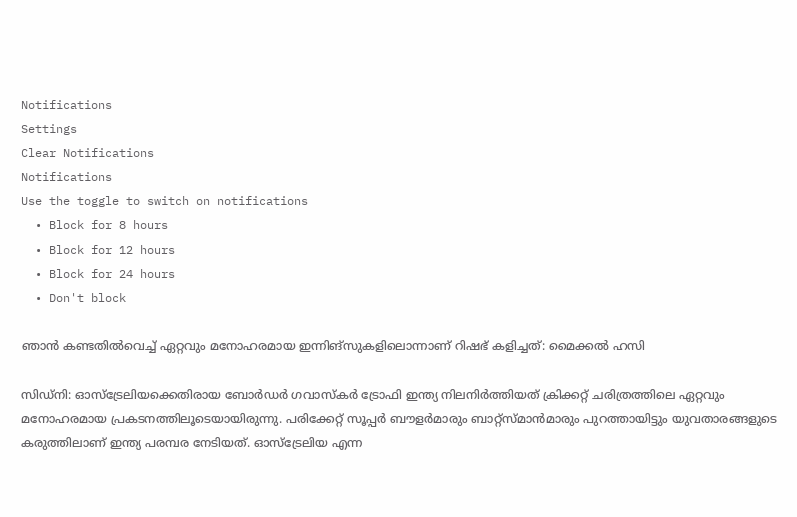Notifications
Settings
Clear Notifications
Notifications
Use the toggle to switch on notifications
  • Block for 8 hours
  • Block for 12 hours
  • Block for 24 hours
  • Don't block

ഞാന്‍ കണ്ടതില്‍വെച്ച് ഏറ്റവും മനോഹരമായ ഇന്നിങ്‌സുകളിലൊന്നാണ് റിഷഭ് കളിച്ചത്: മൈക്കല്‍ ഹസി

സിഡ്‌നി: ഓസ്‌ട്രേലിയക്കെതിരായ ബോര്‍ഡര്‍ ഗവാസ്‌കര്‍ ട്രോഫി ഇന്ത്യ നിലനിര്‍ത്തിയത് ക്രിക്കറ്റ് ചരിത്രത്തിലെ ഏറ്റവും മനോഹരമായ പ്രകടനത്തിലൂടെയായിരുന്നു. പരിക്കേറ്റ് സൂപ്പര്‍ ബൗളര്‍മാരും ബാറ്റ്‌സ്മാന്‍മാരും പുറത്തായിട്ടും യുവതാരങ്ങളുടെ കരുത്തിലാണ് ഇന്ത്യ പരമ്പര നേടിയത്. ഓസ്‌ട്രേലിയ എന്ന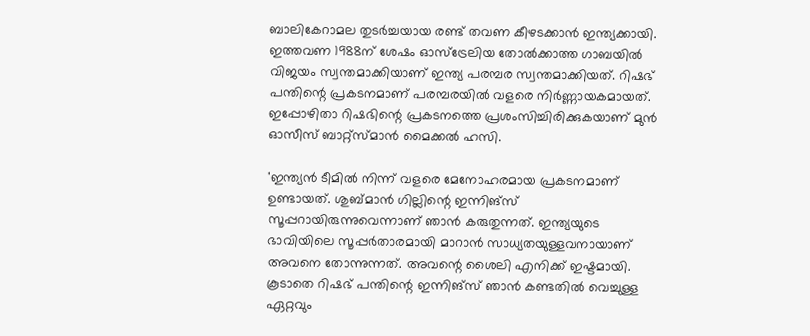ബാലികേറാമല തുടര്‍ച്ചയായ രണ്ട് തവണ കീഴടക്കാന്‍ ഇന്ത്യക്കായി. ഇത്തവണ 1988ന് ശേഷം ഓസ്‌ട്രേലിയ തോല്‍ക്കാത്ത ഗാബയില്‍ വിജയം സ്വന്തമാക്കിയാണ് ഇന്ത്യ പരമ്പര സ്വന്തമാക്കിയത്. റിഷഭ് പന്തിന്റെ പ്രകടനമാണ് പരമ്പരയില്‍ വളരെ നിര്‍ണ്ണായകമായത്. ഇപ്പോഴിതാ റിഷഭിന്റെ പ്രകടനത്തെ പ്രശംസിച്ചിരിക്കുകയാണ് മുന്‍ ഓസീസ് ബാറ്റ്‌സ്മാന്‍ മൈക്കല്‍ ഹസി.

'ഇന്ത്യന്‍ ടീമില്‍ നിന്ന് വളരെ മേനോഹരമായ പ്രകടനമാണ് ഉണ്ടായത്. ശുബ്മാന്‍ ഗില്ലിന്റെ ഇന്നിങ്‌സ് സൂപ്പറായിരുന്നുവെന്നാണ് ഞാന്‍ കരുതുന്നത്. ഇന്ത്യയുടെ ഭാവിയിലെ സൂപ്പര്‍താരമായി മാറാന്‍ സാധ്യതയുള്ളവനായാണ് അവനെ തോന്നുന്നത്. അവന്റെ ശൈലി എനിക്ക് ഇഷ്ടമായി. കൂടാതെ റിഷഭ് പന്തിന്റെ ഇന്നിങ്‌സ് ഞാന്‍ കണ്ടതില്‍ വെച്ചുള്ള ഏറ്റവും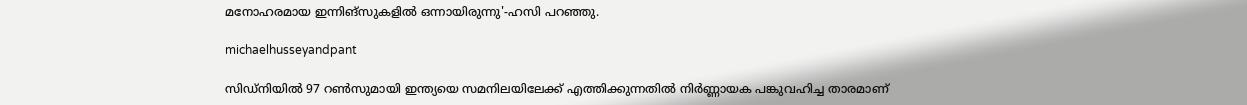മനോഹരമായ ഇന്നിങ്‌സുകളില്‍ ഒന്നായിരുന്നു'-ഹസി പറഞ്ഞു.

michaelhusseyandpant

സിഡ്‌നിയില്‍ 97 റണ്‍സുമായി ഇന്ത്യയെ സമനിലയിലേക്ക് എത്തിക്കുന്നതില്‍ നിര്‍ണ്ണായക പങ്കുവഹിച്ച താരമാണ്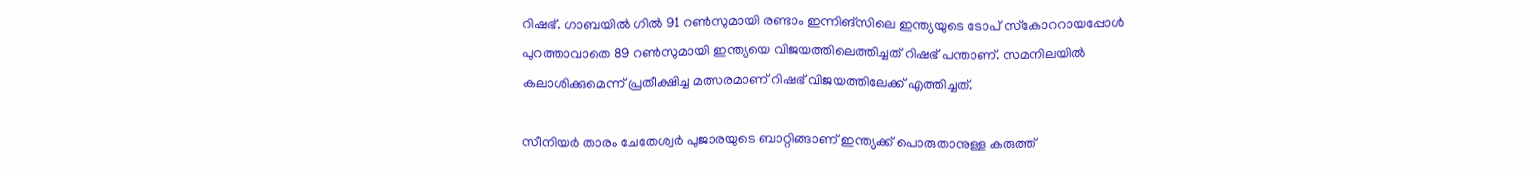റിഷഭ്. ഗാബയില്‍ ഗില്‍ 91 റണ്‍സുമായി രണ്ടാം ഇന്നിങ്‌സിലെ ഇന്ത്യയുടെ ടോപ് സ്‌കോററായപ്പോള്‍ പുറത്താവാതെ 89 റണ്‍സുമായി ഇന്ത്യയെ വിജയത്തിലെത്തിച്ചത് റിഷഭ് പന്താണ്. സമനിലയില്‍ കലാശിക്കുമെന്ന് പ്രതീക്ഷിച്ച മത്സരമാണ് റിഷഭ് വിജയത്തിലേക്ക് എത്തിച്ചത്.

സീനിയര്‍ താരം ചേതേശ്വര്‍ പുജാരയുടെ ബാറ്റിങ്ങാണ് ഇന്ത്യക്ക് പൊരുതാനുള്ള കരുത്ത്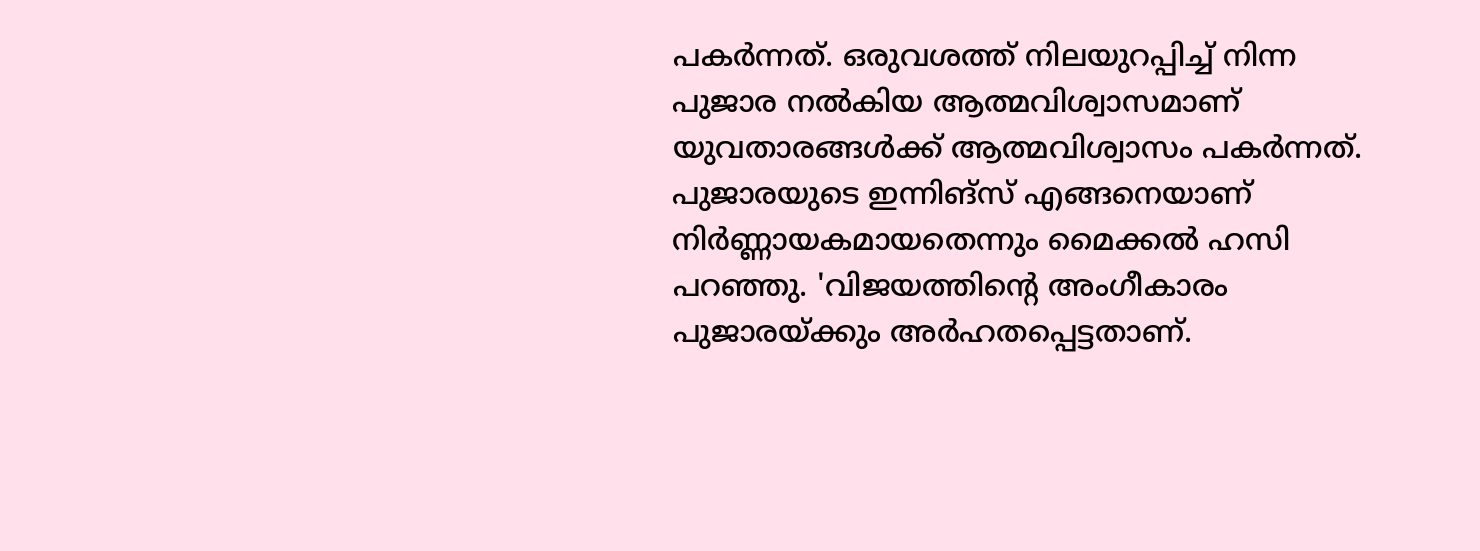പകര്‍ന്നത്. ഒരുവശത്ത് നിലയുറപ്പിച്ച് നിന്ന പുജാര നല്‍കിയ ആത്മവിശ്വാസമാണ് യുവതാരങ്ങള്‍ക്ക് ആത്മവിശ്വാസം പകര്‍ന്നത്. പുജാരയുടെ ഇന്നിങ്‌സ് എങ്ങനെയാണ് നിര്‍ണ്ണായകമായതെന്നും മൈക്കല്‍ ഹസി പറഞ്ഞു. 'വിജയത്തിന്റെ അംഗീകാരം പുജാരയ്ക്കും അര്‍ഹതപ്പെട്ടതാണ്.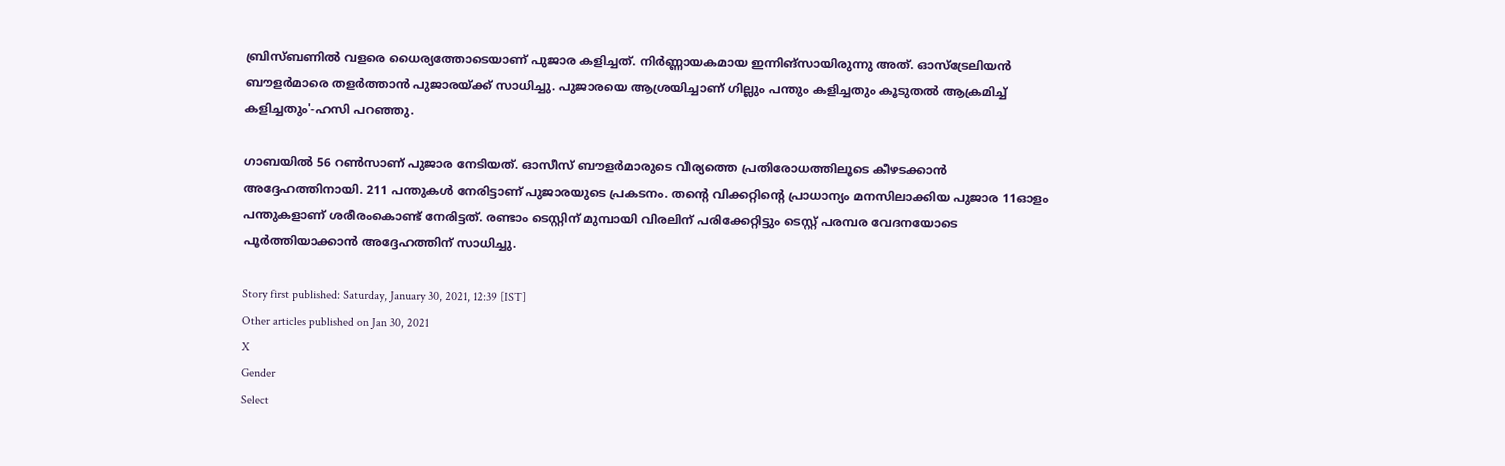ബ്രിസ്ബണില്‍ വളരെ ധൈര്യത്തോടെയാണ് പുജാര കളിച്ചത്. നിര്‍ണ്ണായകമായ ഇന്നിങ്‌സായിരുന്നു അത്. ഓസ്‌ട്രേലിയന്‍ ബൗളര്‍മാരെ തളര്‍ത്താന്‍ പുജാരയ്ക്ക് സാധിച്ചു. പുജാരയെ ആശ്രയിച്ചാണ് ഗില്ലും പന്തും കളിച്ചതും കൂടുതല്‍ ആക്രമിച്ച് കളിച്ചതും'-ഹസി പറഞ്ഞു.

ഗാബയില്‍ 56 റണ്‍സാണ് പുജാര നേടിയത്. ഓസീസ് ബൗളര്‍മാരുടെ വീര്യത്തെ പ്രതിരോധത്തിലൂടെ കീഴടക്കാന്‍ അദ്ദേഹത്തിനായി. 211 പന്തുകള്‍ നേരിട്ടാണ് പുജാരയുടെ പ്രകടനം. തന്റെ വിക്കറ്റിന്റെ പ്രാധാന്യം മനസിലാക്കിയ പുജാര 11ഓളം പന്തുകളാണ് ശരീരംകൊണ്ട് നേരിട്ടത്. രണ്ടാം ടെസ്റ്റിന് മുമ്പായി വിരലിന് പരിക്കേറ്റിട്ടും ടെസ്റ്റ് പരമ്പര വേദനയോടെ പൂര്‍ത്തിയാക്കാന്‍ അദ്ദേഹത്തിന് സാധിച്ചു.

Story first published: Saturday, January 30, 2021, 12:39 [IST]
Other articles published on Jan 30, 2021
X
Gender
Select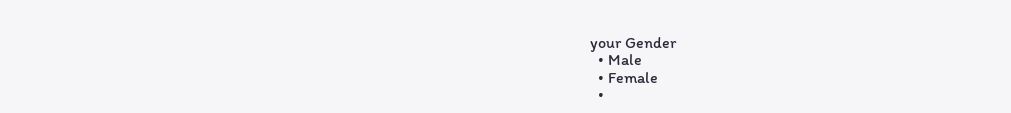your Gender
  • Male
  • Female
  •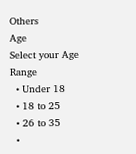Others
Age
Select your Age Range
  • Under 18
  • 18 to 25
  • 26 to 35
  •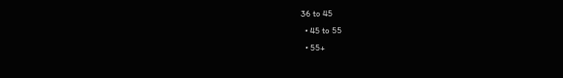36 to 45
  • 45 to 55
  • 55+